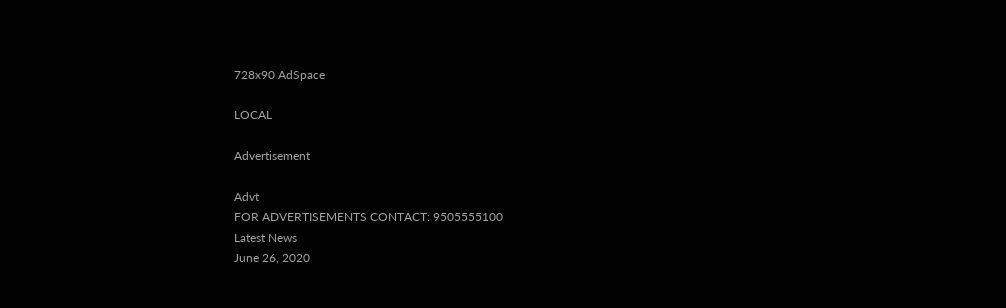728x90 AdSpace

LOCAL

Advertisement

Advt
FOR ADVERTISEMENTS CONTACT: 9505555100
Latest News
June 26, 2020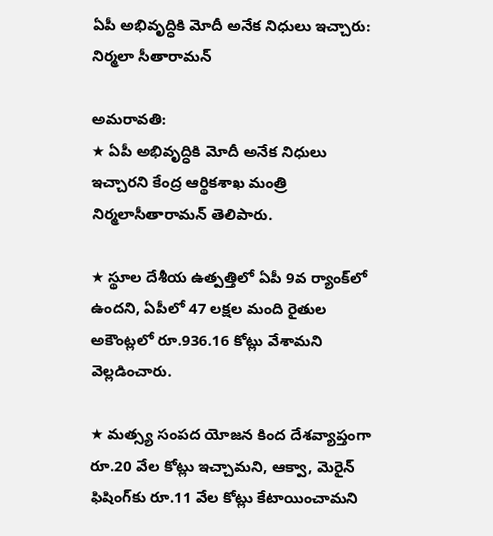ఏపీ అభివృద్ధికి మోదీ అనేక నిధులు ఇచ్చారు: నిర్మలా సీతారామన్‌

అమరావతి:
★ ఏపీ అభివృద్ధికి మోదీ అనేక నిధులు ఇచ్చారని కేంద్ర ఆర్థికశాఖ మంత్రి నిర్మలాసీతారామన్‌ తెలిపారు.

★ స్థూల దేశీయ ఉత్పత్తిలో ఏపీ 9వ ర్యాంక్‌లో ఉందని, ఏపీలో 47 లక్షల మంది రైతుల అకౌంట్లలో రూ.936.16 కోట్లు వేశామని వెల్లడించారు.

★ మత్స్య సంపద యోజన కింద దేశవ్యాప్తంగా రూ.20 వేల కోట్లు ఇచ్చామని, ఆక్వా, మెరైన్‌ ఫిషింగ్‌కు రూ.11 వేల కోట్లు కేటాయించామని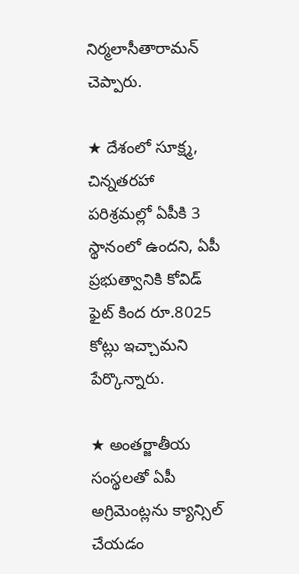నిర్మలాసీతారామన్‌ చెప్పారు.

★ దేశంలో సూక్ష్మ, చిన్నతరహా పరిశ్రమల్లో ఏపీకి 3 స్థానంలో ఉందని, ఏపీ ప్రభుత్వానికి కోవిడ్‌ ఫైట్‌ కింద రూ.8025 కోట్లు ఇచ్చామని పేర్కొన్నారు.

★ అంతర్జాతీయ సంస్థలతో ఏపీ అగ్రిమెంట్లను క్యాన్సిల్‌ చేయడం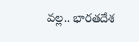వల్ల.. భారతదేశ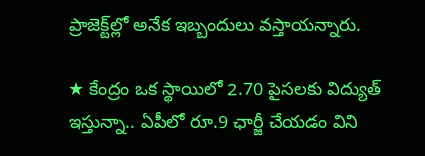ప్రాజెక్ట్‌ల్లో అనేక ఇబ్బందులు వస్తాయన్నారు.

★ కేంద్రం ఒక స్థాయిలో 2.70 పైసలకు విద్యుత్‌ ఇస్తున్నా.. ఏపీలో రూ.9 ఛార్జీ చేయడం విని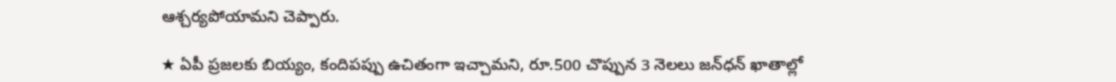ఆశ్చర్యపోయామని చెప్పారు.

★ ఏపీ ప్రజలకు బియ్యం, కందిపప్పు ఉచితంగా ఇచ్చామని, రూ.500 చొప్పున 3 నెలలు జన్‌ధన్‌ ఖాతాల్లో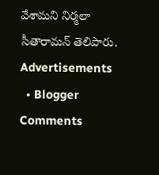వేశామని నిర్మలా సీతారామన్‌ తెలిపారు.
Advertisements
  • Blogger Comments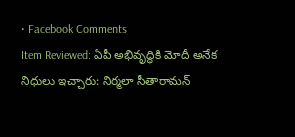• Facebook Comments
Item Reviewed: ఏపీ అభివృద్ధికి మోదీ అనేక నిధులు ఇచ్చారు: నిర్మలా సీతారామన్‌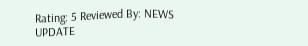Rating: 5 Reviewed By: NEWS UPDATE